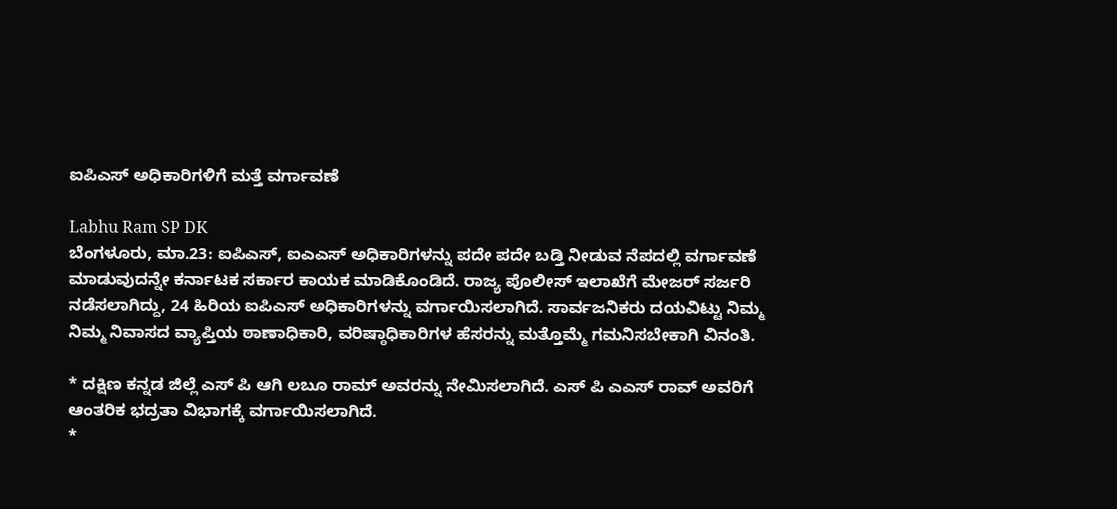ಐಪಿಎಸ್ ಅಧಿಕಾರಿಗಳಿಗೆ ಮತ್ತೆ ವರ್ಗಾವಣೆ

Labhu Ram SP DK
ಬೆಂಗಳೂರು, ಮಾ.23: ಐಪಿಎಸ್, ಐಎಎಸ್ ಅಧಿಕಾರಿಗಳನ್ನು ಪದೇ ಪದೇ ಬಡ್ತಿ ನೀಡುವ ನೆಪದಲ್ಲಿ ವರ್ಗಾವಣೆ ಮಾಡುವುದನ್ನೇ ಕರ್ನಾಟಕ ಸರ್ಕಾರ ಕಾಯಕ ಮಾಡಿಕೊಂಡಿದೆ. ರಾಜ್ಯ ಪೊಲೀಸ್ ಇಲಾಖೆಗೆ ಮೇಜರ್ ಸರ್ಜರಿ ನಡೆಸಲಾಗಿದ್ದು, 24 ಹಿರಿಯ ಐಪಿಎಸ್ ಅಧಿಕಾರಿಗಳನ್ನು ವರ್ಗಾಯಿಸಲಾಗಿದೆ. ಸಾರ್ವಜನಿಕರು ದಯವಿಟ್ಟು ನಿಮ್ಮ ನಿಮ್ಮ ನಿವಾಸದ ವ್ಯಾಪ್ತಿಯ ಠಾಣಾಧಿಕಾರಿ, ವರಿಷ್ಠಾಧಿಕಾರಿಗಳ ಹೆಸರನ್ನು ಮತ್ತೊಮ್ಮೆ ಗಮನಿಸಬೇಕಾಗಿ ವಿನಂತಿ.

* ದಕ್ಷಿಣ ಕನ್ನಡ ಜಿಲ್ಲೆ ಎಸ್ ಪಿ ಆಗಿ ಲಬೂ ರಾಮ್ ಅವರನ್ನು ನೇಮಿಸಲಾಗಿದೆ. ಎಸ್ ಪಿ ಎಎಸ್ ರಾವ್ ಅವರಿಗೆ ಆಂತರಿಕ ಭದ್ರತಾ ವಿಭಾಗಕ್ಕೆ ವರ್ಗಾಯಿಸಲಾಗಿದೆ.
*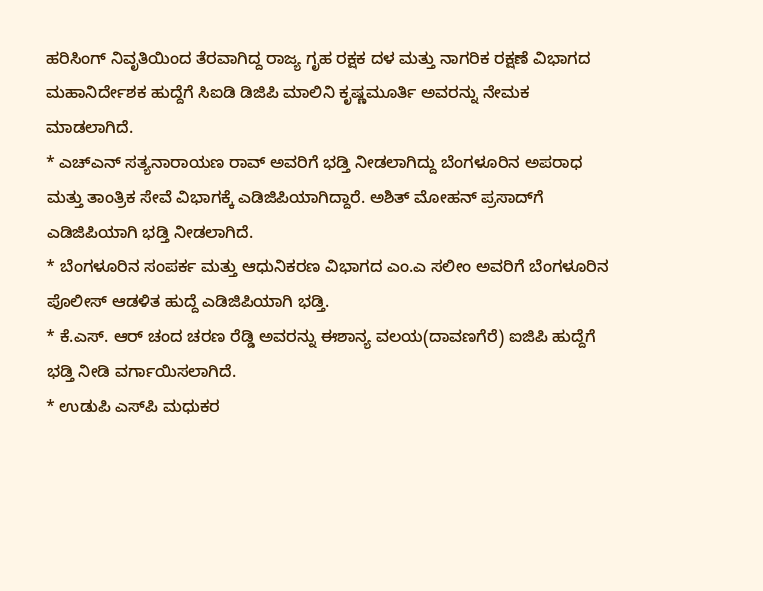ಹರಿಸಿಂಗ್ ನಿವೃತಿಯಿಂದ ತೆರವಾಗಿದ್ದ ರಾಜ್ಯ ಗೃಹ ರಕ್ಷಕ ದಳ ಮತ್ತು ನಾಗರಿಕ ರಕ್ಷಣೆ ವಿಭಾಗದ ಮಹಾನಿರ್ದೇಶಕ ಹುದ್ದೆಗೆ ಸಿಐಡಿ ಡಿಜಿಪಿ ಮಾಲಿನಿ ಕೃಷ್ಣಮೂರ್ತಿ ಅವರನ್ನು ನೇಮಕ ಮಾಡಲಾಗಿದೆ.
* ಎಚ್‌ಎನ್ ಸತ್ಯನಾರಾಯಣ ರಾವ್ ಅವರಿಗೆ ಭಡ್ತಿ ನೀಡಲಾಗಿದ್ದು ಬೆಂಗಳೂರಿನ ಅಪರಾಧ ಮತ್ತು ತಾಂತ್ರಿಕ ಸೇವೆ ವಿಭಾಗಕ್ಕೆ ಎಡಿಜಿಪಿಯಾಗಿದ್ದಾರೆ. ಅಶಿತ್ ಮೋಹನ್ ಪ್ರಸಾದ್‌ಗೆ ಎಡಿಜಿಪಿಯಾಗಿ ಭಡ್ತಿ ನೀಡಲಾಗಿದೆ.
* ಬೆಂಗಳೂರಿನ ಸಂಪರ್ಕ ಮತ್ತು ಆಧುನಿಕರಣ ವಿಭಾಗದ ಎಂ.ಎ ಸಲೀಂ ಅವರಿಗೆ ಬೆಂಗಳೂರಿನ ಪೊಲೀಸ್ ಆಡಳಿತ ಹುದ್ದೆ ಎಡಿಜಿಪಿಯಾಗಿ ಭಡ್ತಿ.
* ಕೆ.ಎಸ್. ಆರ್ ಚಂದ ಚರಣ ರೆಡ್ಡಿ ಅವರನ್ನು ಈಶಾನ್ಯ ವಲಯ(ದಾವಣಗೆರೆ) ಐಜಿಪಿ ಹುದ್ದೆಗೆ ಭಡ್ತಿ ನೀಡಿ ವರ್ಗಾಯಿಸಲಾಗಿದೆ.
* ಉಡುಪಿ ಎಸ್‌ಪಿ ಮಧುಕರ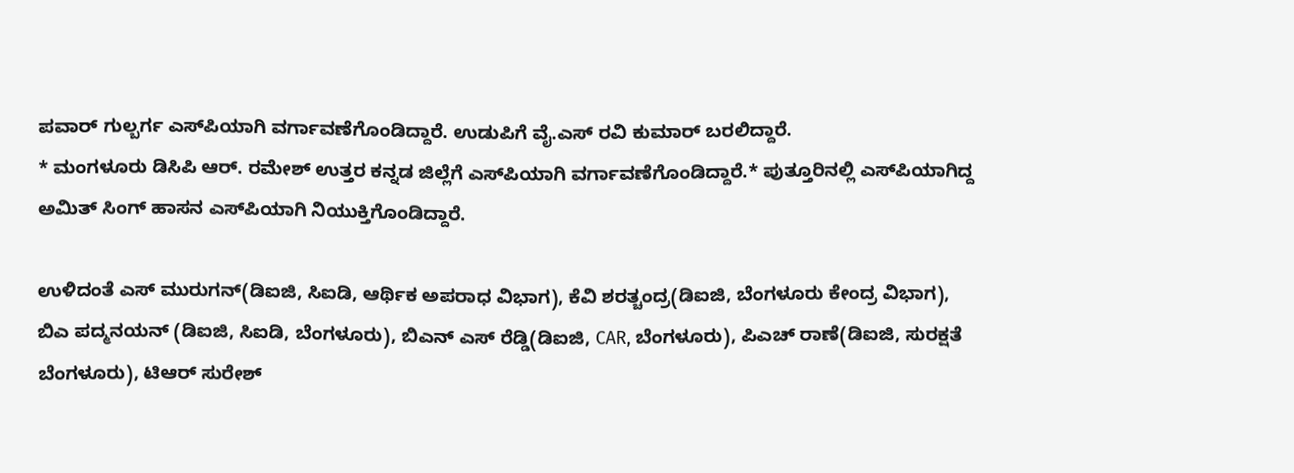ಪವಾರ್ ಗುಲ್ಬರ್ಗ ಎಸ್‌ಪಿಯಾಗಿ ವರ್ಗಾವಣೆಗೊಂಡಿದ್ದಾರೆ. ಉಡುಪಿಗೆ ವೈ.ಎಸ್ ರವಿ ಕುಮಾರ್ ಬರಲಿದ್ದಾರೆ.
* ಮಂಗಳೂರು ಡಿಸಿಪಿ ಆರ್. ರಮೇಶ್ ಉತ್ತರ ಕನ್ನಡ ಜಿಲ್ಲೆಗೆ ಎಸ್‌ಪಿಯಾಗಿ ವರ್ಗಾವಣೆಗೊಂಡಿದ್ದಾರೆ.* ಪುತ್ತೂರಿನಲ್ಲಿ ಎಸ್‌ಪಿಯಾಗಿದ್ದ ಅಮಿತ್ ಸಿಂಗ್ ಹಾಸನ ಎಸ್‌ಪಿಯಾಗಿ ನಿಯುಕ್ತಿಗೊಂಡಿದ್ದಾರೆ.

ಉಳಿದಂತೆ ಎಸ್ ಮುರುಗನ್(ಡಿಐಜಿ, ಸಿಐಡಿ, ಆರ್ಥಿಕ ಅಪರಾಧ ವಿಭಾಗ), ಕೆವಿ ಶರತ್ಚಂದ್ರ(ಡಿಐಜಿ, ಬೆಂಗಳೂರು ಕೇಂದ್ರ ವಿಭಾಗ), ಬಿಎ ಪದ್ಮನಯನ್ (ಡಿಐಜಿ, ಸಿಐಡಿ, ಬೆಂಗಳೂರು), ಬಿಎನ್ ಎಸ್ ರೆಡ್ಡಿ(ಡಿಐಜಿ, CAR, ಬೆಂಗಳೂರು), ಪಿಎಚ್ ರಾಣೆ(ಡಿಐಜಿ, ಸುರಕ್ಷತೆ ಬೆಂಗಳೂರು), ಟಿಆರ್ ಸುರೇಶ್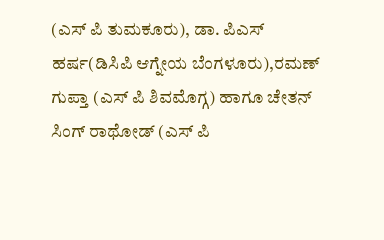(ಎಸ್ ಪಿ ತುಮಕೂರು), ಡಾ. ಪಿಎಸ್ ಹರ್ಷ(ಡಿಸಿಪಿ ಆಗ್ನೇಯ ಬೆಂಗಳೂರು),ರಮಣ್ ಗುಪ್ತಾ (ಎಸ್ ಪಿ ಶಿವಮೊಗ್ಗ) ಹಾಗೂ ಚೇತನ್ ಸಿಂಗ್ ರಾಥೋಡ್ (ಎಸ್ ಪಿ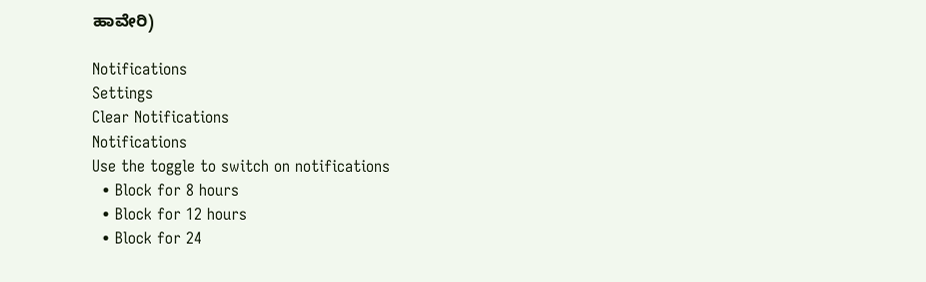ಹಾವೇರಿ)

Notifications
Settings
Clear Notifications
Notifications
Use the toggle to switch on notifications
  • Block for 8 hours
  • Block for 12 hours
  • Block for 24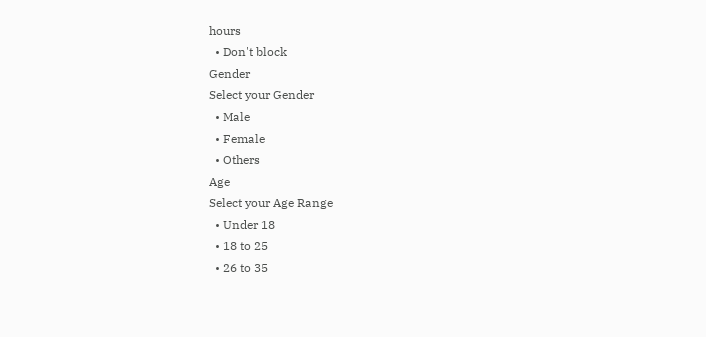hours
  • Don't block
Gender
Select your Gender
  • Male
  • Female
  • Others
Age
Select your Age Range
  • Under 18
  • 18 to 25
  • 26 to 35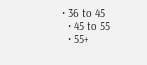• 36 to 45
  • 45 to 55
  • 55+